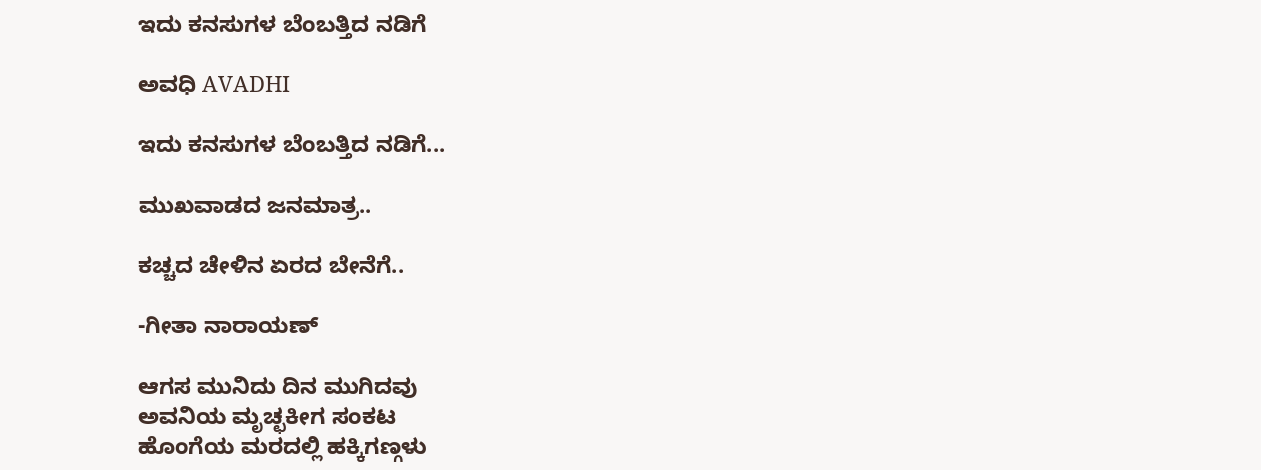ಇದು ಕನಸುಗಳ ಬೆಂಬತ್ತಿದ ನಡಿಗೆ‍

ಅವಧಿ AVADHI

ಇದು ಕನಸುಗಳ ಬೆಂಬತ್ತಿದ ನಡಿಗೆ...

ಮುಖವಾಡದ ಜನಮಾತ್ರ..

ಕಚ್ಚದ ಚೇಳಿನ ಏರದ ಬೇನೆಗೆ..

-ಗೀತಾ ನಾರಾಯಣ್

ಆಗಸ ಮುನಿದು ದಿನ ಮುಗಿದವು
ಅವನಿಯ ಮೃಚ್ಛಕೀಗ ಸಂಕಟ
ಹೊಂಗೆಯ ಮರದಲ್ಲಿ ಹಕ್ಕಿಗಣ್ಗಳು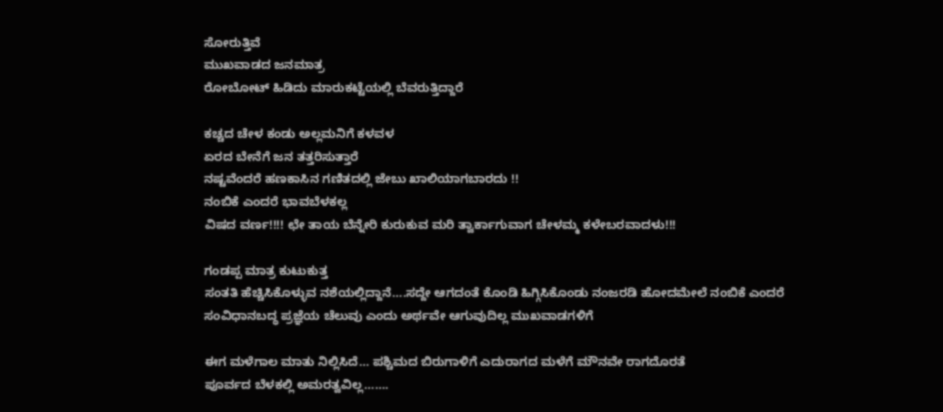ಸೋರುತ್ತಿವೆ
ಮುಖವಾಡದ ಜನಮಾತ್ರ
ರೋಬೋಟ್ ಹಿಡಿದು ಮಾರುಕಟ್ಟೆಯಲ್ಲಿ ಬೆವರುತ್ತಿದ್ದಾರೆ

ಕಚ್ಚದ ಚೇಳ ಕಂಡು ಅಲ್ಲಮನಿಗೆ ಕಳವಳ
ಏರದ ಬೇನೆಗೆ ಜನ ತತ್ತರಿಸುತ್ತಾರೆ
ನಷ್ಟವೆಂದರೆ ಹಣಕಾಸಿನ ಗಣಿತದಲ್ಲಿ ಜೇಬು ಖಾಲಿಯಾಗಬಾರದು !!
ನಂಬಿಕೆ ಎಂದರೆ ಭಾವಬೆಳಕಲ್ಲ
ವಿಷದ ವರ್ಣ!!!! ಛೇ ತಾಯ ಬೆನ್ನೇರಿ ಕುರುಕುವ ಮರಿ ತ್ವಾರ್ಕಾಗುವಾಗ ಚೇಳಮ್ಮ ಕಳೇಬರವಾದಳು!!!

ಗಂಡಪ್ಪ ಮಾತ್ರ ಕುಟುಕುತ್ತ
ಸಂತತಿ ಹೆಚ್ಚಿಸಿಕೊಳ್ಳುವ ನಶೆಯಲ್ಲಿದ್ದಾನೆ….ಸದ್ದೇ ಆಗದಂತೆ ಕೊಂಡಿ ಹಿಗ್ಗಿಸಿಕೊಂಡು ನಂಜರಡಿ ಹೋದಮೇಲೆ ನಂಬಿಕೆ ಎಂದರೆ
ಸಂವಿಧಾನಬದ್ಧ ಪ್ರಜ್ಞೆಯ ಚೆಲುವು ಎಂದು ಅರ್ಥವೇ ಆಗುವುದಿಲ್ಲ ಮುಖವಾಡಗಳಿಗೆ

ಈಗ ಮಳೆಗಾಲ ಮಾತು ನಿಲ್ಲಿಸಿದೆ… ಪಶ್ಚಿಮದ ಬಿರುಗಾಳಿಗೆ ಎದುರಾಗದ ಮಳೆಗೆ ಮೌನವೇ ರಾಗದೊರತೆ
ಪೂರ್ವದ ಬೆಳಕಲ್ಲಿ ಅಮರತ್ವವಿಲ್ಲ…….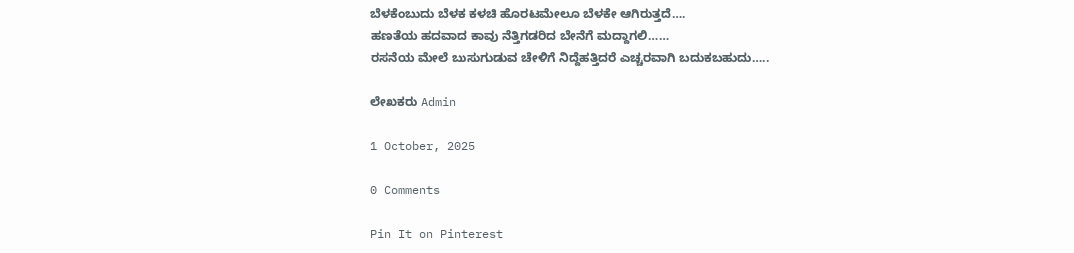ಬೆಳಕೆಂಬುದು ಬೆಳಕ ಕಳಚಿ ಹೊರಟಮೇಲೂ ಬೆಳಕೇ ಆಗಿರುತ್ತದೆ….
ಹಣತೆಯ ಹದವಾದ ಕಾವು ನೆತ್ತಿಗಡರಿದ ಬೇನೆಗೆ ಮದ್ದಾಗಲಿ……
ರಸನೆಯ ಮೇಲೆ ಬುಸುಗುಡುವ ಚೇಳಿಗೆ ನಿದ್ದೆಹತ್ತಿದರೆ ಎಚ್ಚರವಾಗಿ ಬದುಕಬಹುದು…..

ಲೇಖಕರು Admin

1 October, 2025

0 Comments

Pin It on Pinterest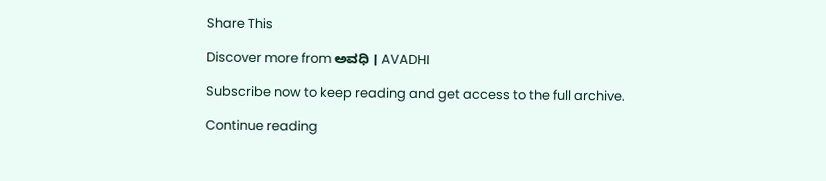Share This

Discover more from ಅವಧಿ । AVADHI

Subscribe now to keep reading and get access to the full archive.

Continue reading